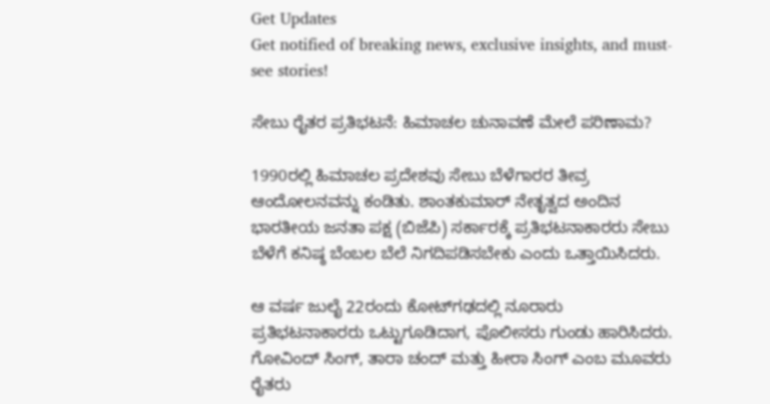Get Updates
Get notified of breaking news, exclusive insights, and must-see stories!

ಸೇಬು ರೈತರ ಪ್ರತಿಭಟನೆ: ಹಿಮಾಚಲ ಚುನಾವಣೆ ಮೇಲೆ ಪರಿಣಾಮ?

1990ರಲ್ಲಿ ಹಿಮಾಚಲ ಪ್ರದೇಶವು ಸೇಬು ಬೆಳೆಗಾರರ ತೀವ್ರ ಆಂದೋಲನವನ್ನು ಕಂಡಿತು. ಶಾಂತಕುಮಾರ್ ನೇತೃತ್ವದ ಅಂದಿನ ಭಾರತೀಯ ಜನತಾ ಪಕ್ಷ (ಬಿಜೆಪಿ) ಸರ್ಕಾರಕ್ಕೆ ಪ್ರತಿಭಟನಾಕಾರರು ಸೇಬು ಬೆಳೆಗೆ ಕನಿಷ್ಠ ಬೆಂಬಲ ಬೆಲೆ ನಿಗದಿಪಡಿಸಬೇಕು ಎಂದು ಒತ್ತಾಯಿಸಿದರು.

ಆ ವರ್ಷ ಜುಲೈ 22ರಂದು ಕೋಟ್‌ಗಢದಲ್ಲಿ ನೂರಾರು ಪ್ರತಿಭಟನಾಕಾರರು ಒಟ್ಟುಗೂಡಿದಾಗ, ಪೊಲೀಸರು ಗುಂಡು ಹಾರಿಸಿದರು. ಗೋವಿಂದ್ ಸಿಂಗ್, ತಾರಾ ಚಂದ್ ಮತ್ತು ಹೀರಾ ಸಿಂಗ್ ಎಂಬ ಮೂವರು ರೈತರು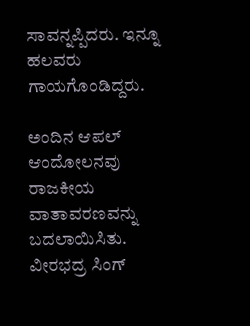ಸಾವನ್ನಪ್ಪಿದರು. ಇನ್ನೂ ಹಲವರು ಗಾಯಗೊಂಡಿದ್ದರು.

ಅಂದಿನ ಆಪಲ್ ಆಂದೋಲನವು ರಾಜಕೀಯ ವಾತಾವರಣವನ್ನು ಬದಲಾಯಿಸಿತು. ವೀರಭದ್ರ ಸಿಂಗ್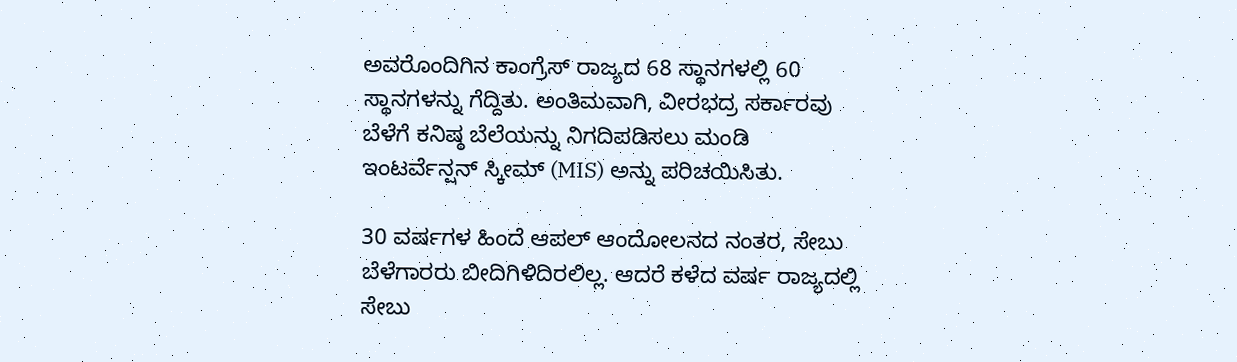ಅವರೊಂದಿಗಿನ ಕಾಂಗ್ರೆಸ್ ರಾಜ್ಯದ 68 ಸ್ಥಾನಗಳಲ್ಲಿ 60 ಸ್ಥಾನಗಳನ್ನು ಗೆದ್ದಿತು. ಅಂತಿಮವಾಗಿ, ವೀರಭದ್ರ ಸರ್ಕಾರವು ಬೆಳೆಗೆ ಕನಿಷ್ಠ ಬೆಲೆಯನ್ನು ನಿಗದಿಪಡಿಸಲು ಮಂಡಿ ಇಂಟರ್ವೆನ್ಷನ್ ಸ್ಕೀಮ್ (MIS) ಅನ್ನು ಪರಿಚಯಿಸಿತು.

30 ವರ್ಷಗಳ ಹಿಂದೆ ಆಪಲ್ ಆಂದೋಲನದ ನಂತರ, ಸೇಬು ಬೆಳೆಗಾರರು ಬೀದಿಗಿಳಿದಿರಲಿಲ್ಲ. ಆದರೆ ಕಳೆದ ವರ್ಷ ರಾಜ್ಯದಲ್ಲಿ ಸೇಬು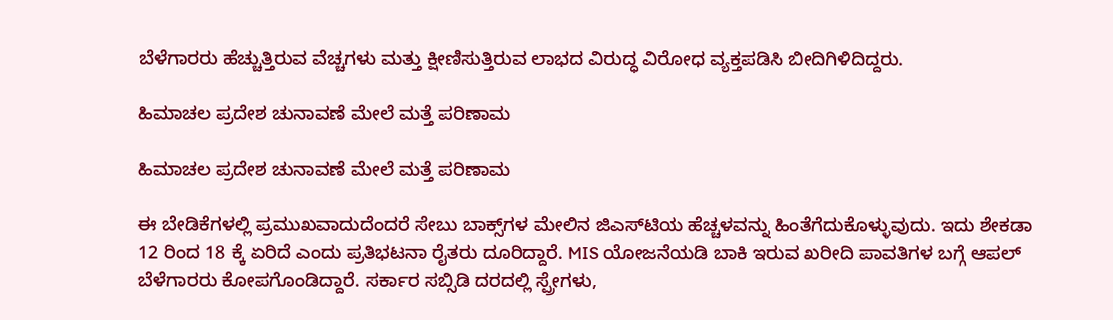ಬೆಳೆಗಾರರು ಹೆಚ್ಚುತ್ತಿರುವ ವೆಚ್ಚಗಳು ಮತ್ತು ಕ್ಷೀಣಿಸುತ್ತಿರುವ ಲಾಭದ ವಿರುದ್ಧ ವಿರೋಧ ವ್ಯಕ್ತಪಡಿಸಿ ಬೀದಿಗಿಳಿದಿದ್ದರು.

ಹಿಮಾಚಲ ಪ್ರದೇಶ ಚುನಾವಣೆ ಮೇಲೆ ಮತ್ತೆ ಪರಿಣಾಮ

ಹಿಮಾಚಲ ಪ್ರದೇಶ ಚುನಾವಣೆ ಮೇಲೆ ಮತ್ತೆ ಪರಿಣಾಮ

ಈ ಬೇಡಿಕೆಗಳಲ್ಲಿ ಪ್ರಮುಖವಾದುದೆಂದರೆ ಸೇಬು ಬಾಕ್ಸ್‌ಗಳ ಮೇಲಿನ ಜಿಎಸ್‌ಟಿಯ ಹೆಚ್ಚಳವನ್ನು ಹಿಂತೆಗೆದುಕೊಳ್ಳುವುದು. ಇದು ಶೇಕಡಾ 12 ರಿಂದ 18 ಕ್ಕೆ ಏರಿದೆ ಎಂದು ಪ್ರತಿಭಟನಾ ರೈತರು ದೂರಿದ್ದಾರೆ. MIS ಯೋಜನೆಯಡಿ ಬಾಕಿ ಇರುವ ಖರೀದಿ ಪಾವತಿಗಳ ಬಗ್ಗೆ ಆಪಲ್ ಬೆಳೆಗಾರರು ಕೋಪಗೊಂಡಿದ್ದಾರೆ. ಸರ್ಕಾರ ಸಬ್ಸಿಡಿ ದರದಲ್ಲಿ ಸ್ಪ್ರೇಗಳು,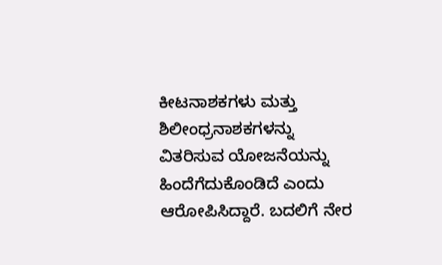ಕೀಟನಾಶಕಗಳು ಮತ್ತು ಶಿಲೀಂಧ್ರನಾಶಕಗಳನ್ನು ವಿತರಿಸುವ ಯೋಜನೆಯನ್ನು ಹಿಂದೆಗೆದುಕೊಂಡಿದೆ ಎಂದು ಆರೋಪಿಸಿದ್ದಾರೆ. ಬದಲಿಗೆ ನೇರ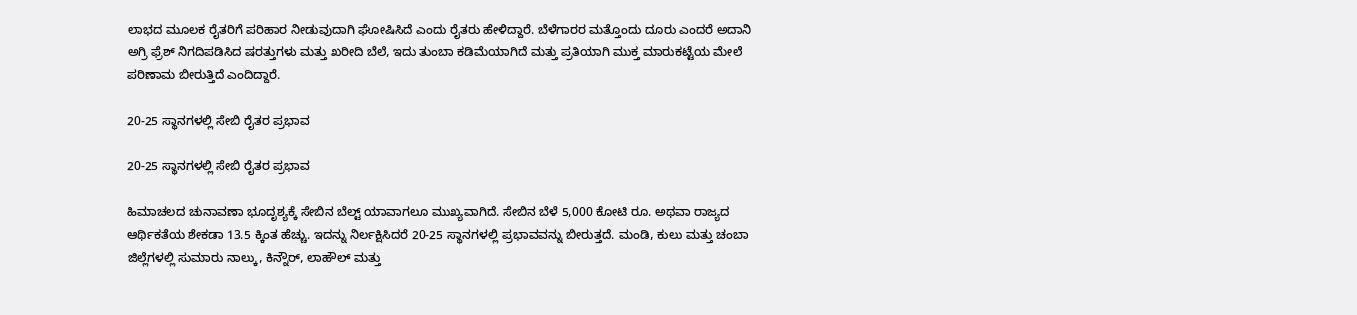ಲಾಭದ ಮೂಲಕ ರೈತರಿಗೆ ಪರಿಹಾರ ನೀಡುವುದಾಗಿ ಘೋಷಿಸಿದೆ ಎಂದು ರೈತರು ಹೇಳಿದ್ದಾರೆ. ಬೆಳೆಗಾರರ ಮತ್ತೊಂದು ದೂರು ಎಂದರೆ ಅದಾನಿ ಅಗ್ರಿ ಫ್ರೆಶ್ ನಿಗದಿಪಡಿಸಿದ ಷರತ್ತುಗಳು ಮತ್ತು ಖರೀದಿ ಬೆಲೆ, ಇದು ತುಂಬಾ ಕಡಿಮೆಯಾಗಿದೆ ಮತ್ತು ಪ್ರತಿಯಾಗಿ ಮುಕ್ತ ಮಾರುಕಟ್ಟೆಯ ಮೇಲೆ ಪರಿಣಾಮ ಬೀರುತ್ತಿದೆ ಎಂದಿದ್ದಾರೆ.

20-25 ಸ್ಥಾನಗಳಲ್ಲಿ ಸೇಬಿ ರೈತರ ಪ್ರಭಾವ

20-25 ಸ್ಥಾನಗಳಲ್ಲಿ ಸೇಬಿ ರೈತರ ಪ್ರಭಾವ

ಹಿಮಾಚಲದ ಚುನಾವಣಾ ಭೂದೃಶ್ಯಕ್ಕೆ ಸೇಬಿನ ಬೆಲ್ಟ್ ಯಾವಾಗಲೂ ಮುಖ್ಯವಾಗಿದೆ. ಸೇಬಿನ ಬೆಳೆ 5,000 ಕೋಟಿ ರೂ. ಅಥವಾ ರಾಜ್ಯದ ಆರ್ಥಿಕತೆಯ ಶೇಕಡಾ 13.5 ಕ್ಕಿಂತ ಹೆಚ್ಚು. ಇದನ್ನು ನಿರ್ಲಕ್ಷಿಸಿದರೆ 20-25 ಸ್ಥಾನಗಳಲ್ಲಿ ಪ್ರಭಾವವನ್ನು ಬೀರುತ್ತದೆ. ಮಂಡಿ, ಕುಲು ಮತ್ತು ಚಂಬಾ ಜಿಲ್ಲೆಗಳಲ್ಲಿ ಸುಮಾರು ನಾಲ್ಕು, ಕಿನ್ನೌರ್, ಲಾಹೌಲ್ ಮತ್ತು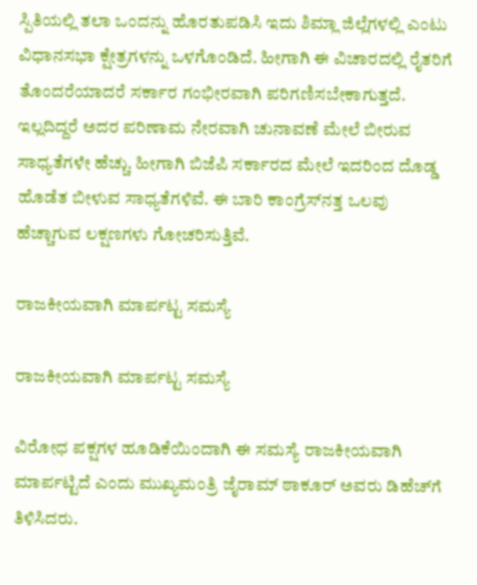ಸ್ಪಿತಿಯಲ್ಲಿ ತಲಾ ಒಂದನ್ನು ಹೊರತುಪಡಿಸಿ ಇದು ಶಿಮ್ಲಾ ಜಿಲ್ಲೆಗಳಲ್ಲಿ ಎಂಟು ವಿಧಾನಸಭಾ ಕ್ಷೇತ್ರಗಳನ್ನು ಒಳಗೊಂಡಿದೆ. ಹೀಗಾಗಿ ಈ ವಿಚಾರದಲ್ಲಿ ರೈತರಿಗೆ ತೊಂದರೆಯಾದರೆ ಸರ್ಕಾರ ಗಂಭೀರವಾಗಿ ಪರಿಗಣಿಸಬೇಕಾಗುತ್ತದೆ. ಇಲ್ಲದಿದ್ದರೆ ಅದರ ಪರಿಣಾಮ ನೇರವಾಗಿ ಚುನಾವಣೆ ಮೇಲೆ ಬೀರುವ ಸಾಧ್ಯತೆಗಳೇ ಹೆಚ್ಚು. ಹೀಗಾಗಿ ಬಿಜೆಪಿ ಸರ್ಕಾರದ ಮೇಲೆ ಇದರಿಂದ ದೊಡ್ಡ ಹೊಡೆತ ಬೀಳುವ ಸಾಧ್ಯತೆಗಳಿವೆ. ಈ ಬಾರಿ ಕಾಂಗ್ರೆಸ್‌ನತ್ತ ಒಲವು ಹೆಚ್ಚಾಗುವ ಲಕ್ಷಣಗಳು ಗೋಚರಿಸುತ್ತಿವೆ.

ರಾಜಕೀಯವಾಗಿ ಮಾರ್ಪಟ್ಟ ಸಮಸ್ಯೆ

ರಾಜಕೀಯವಾಗಿ ಮಾರ್ಪಟ್ಟ ಸಮಸ್ಯೆ

ವಿರೋಧ ಪಕ್ಷಗಳ ಹೂಡಿಕೆಯಿಂದಾಗಿ ಈ ಸಮಸ್ಯೆ ರಾಜಕೀಯವಾಗಿ ಮಾರ್ಪಟ್ಟಿದೆ ಎಂದು ಮುಖ್ಯಮಂತ್ರಿ ಜೈರಾಮ್ ಠಾಕೂರ್ ಅವರು ಡಿಹೆಚ್‌ಗೆ ತಿಳಿಸಿದರು.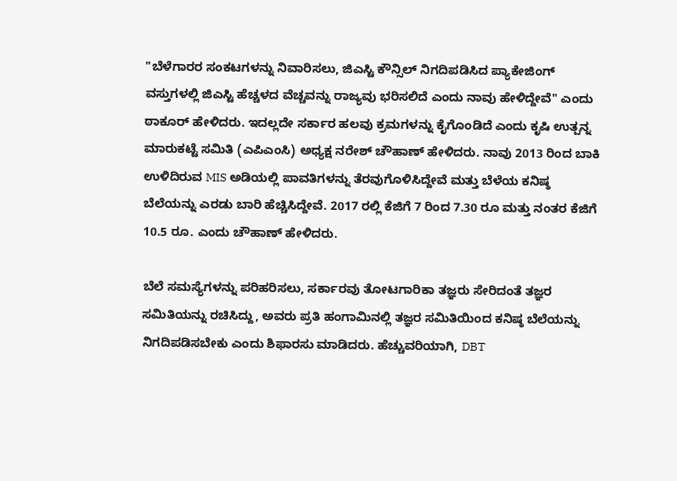"ಬೆಳೆಗಾರರ ಸಂಕಟಗಳನ್ನು ನಿವಾರಿಸಲು, ಜಿಎಸ್ಟಿ ಕೌನ್ಸಿಲ್ ನಿಗದಿಪಡಿಸಿದ ಪ್ಯಾಕೇಜಿಂಗ್ ವಸ್ತುಗಳಲ್ಲಿ ಜಿಎಸ್ಟಿ ಹೆಚ್ಚಳದ ವೆಚ್ಚವನ್ನು ರಾಜ್ಯವು ಭರಿಸಲಿದೆ ಎಂದು ನಾವು ಹೇಳಿದ್ದೇವೆ" ಎಂದು ಠಾಕೂರ್ ಹೇಳಿದರು. ಇದಲ್ಲದೇ ಸರ್ಕಾರ ಹಲವು ಕ್ರಮಗಳನ್ನು ಕೈಗೊಂಡಿದೆ ಎಂದು ಕೃಷಿ ಉತ್ಪನ್ನ ಮಾರುಕಟ್ಟೆ ಸಮಿತಿ (ಎಪಿಎಂಸಿ) ಅಧ್ಯಕ್ಷ ನರೇಶ್ ಚೌಹಾಣ್ ಹೇಳಿದರು. ನಾವು 2013 ರಿಂದ ಬಾಕಿ ಉಳಿದಿರುವ MIS ಅಡಿಯಲ್ಲಿ ಪಾವತಿಗಳನ್ನು ತೆರವುಗೊಳಿಸಿದ್ದೇವೆ ಮತ್ತು ಬೆಳೆಯ ಕನಿಷ್ಠ ಬೆಲೆಯನ್ನು ಎರಡು ಬಾರಿ ಹೆಚ್ಚಿಸಿದ್ದೇವೆ. 2017 ರಲ್ಲಿ ಕೆಜಿಗೆ 7 ರಿಂದ 7.30 ರೂ ಮತ್ತು ನಂತರ ಕೆಜಿಗೆ 10.5 ರೂ. ಎಂದು ಚೌಹಾಣ್ ಹೇಳಿದರು.

ಬೆಲೆ ಸಮಸ್ಯೆಗಳನ್ನು ಪರಿಹರಿಸಲು, ಸರ್ಕಾರವು ತೋಟಗಾರಿಕಾ ತಜ್ಞರು ಸೇರಿದಂತೆ ತಜ್ಞರ ಸಮಿತಿಯನ್ನು ರಚಿಸಿದ್ದು, ಅವರು ಪ್ರತಿ ಹಂಗಾಮಿನಲ್ಲಿ ತಜ್ಞರ ಸಮಿತಿಯಿಂದ ಕನಿಷ್ಠ ಬೆಲೆಯನ್ನು ನಿಗದಿಪಡಿಸಬೇಕು ಎಂದು ಶಿಫಾರಸು ಮಾಡಿದರು. ಹೆಚ್ಚುವರಿಯಾಗಿ, DBT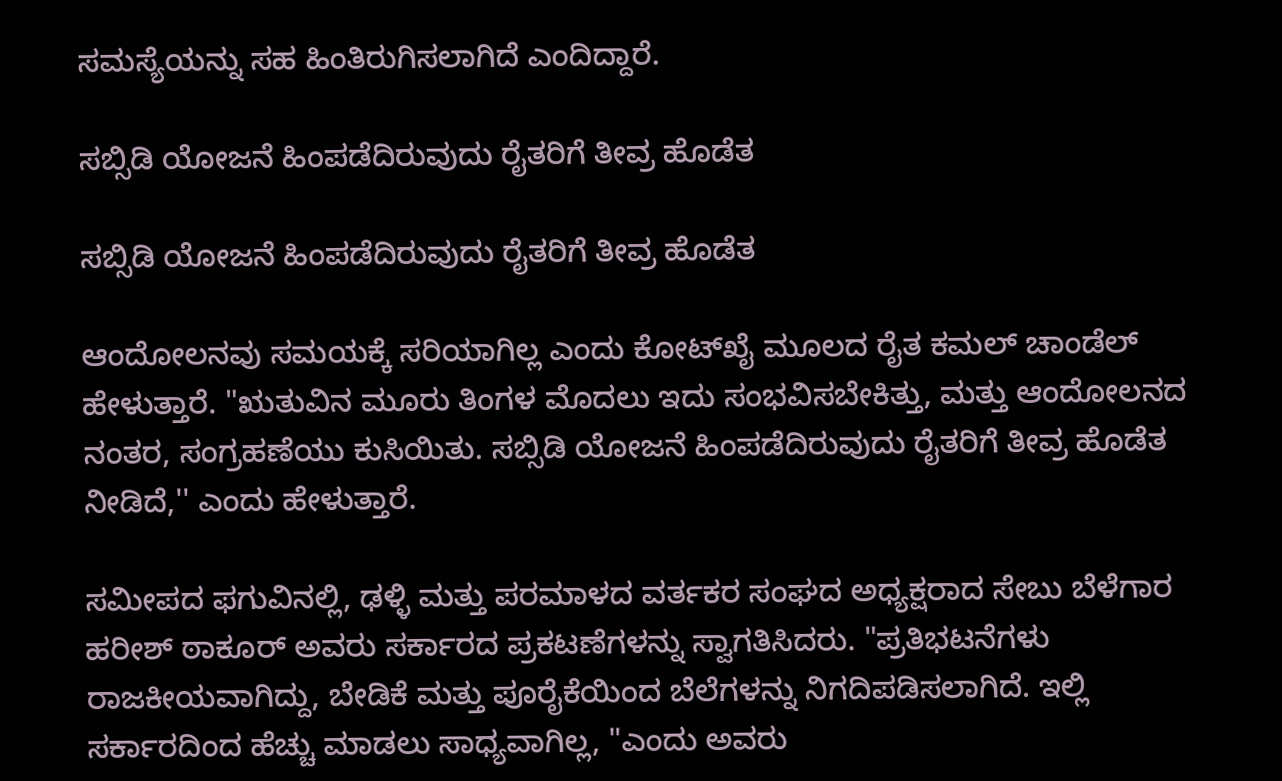ಸಮಸ್ಯೆಯನ್ನು ಸಹ ಹಿಂತಿರುಗಿಸಲಾಗಿದೆ ಎಂದಿದ್ದಾರೆ.

ಸಬ್ಸಿಡಿ ಯೋಜನೆ ಹಿಂಪಡೆದಿರುವುದು ರೈತರಿಗೆ ತೀವ್ರ ಹೊಡೆತ

ಸಬ್ಸಿಡಿ ಯೋಜನೆ ಹಿಂಪಡೆದಿರುವುದು ರೈತರಿಗೆ ತೀವ್ರ ಹೊಡೆತ

ಆಂದೋಲನವು ಸಮಯಕ್ಕೆ ಸರಿಯಾಗಿಲ್ಲ ಎಂದು ಕೋಟ್‌ಖೈ ಮೂಲದ ರೈತ ಕಮಲ್ ಚಾಂಡೆಲ್ ಹೇಳುತ್ತಾರೆ. "ಋತುವಿನ ಮೂರು ತಿಂಗಳ ಮೊದಲು ಇದು ಸಂಭವಿಸಬೇಕಿತ್ತು, ಮತ್ತು ಆಂದೋಲನದ ನಂತರ, ಸಂಗ್ರಹಣೆಯು ಕುಸಿಯಿತು. ಸಬ್ಸಿಡಿ ಯೋಜನೆ ಹಿಂಪಡೆದಿರುವುದು ರೈತರಿಗೆ ತೀವ್ರ ಹೊಡೆತ ನೀಡಿದೆ,'' ಎಂದು ಹೇಳುತ್ತಾರೆ.

ಸಮೀಪದ ಫಗುವಿನಲ್ಲಿ, ಢಳ್ಳಿ ಮತ್ತು ಪರಮಾಳದ ವರ್ತಕರ ಸಂಘದ ಅಧ್ಯಕ್ಷರಾದ ಸೇಬು ಬೆಳೆಗಾರ ಹರೀಶ್ ಠಾಕೂರ್ ಅವರು ಸರ್ಕಾರದ ಪ್ರಕಟಣೆಗಳನ್ನು ಸ್ವಾಗತಿಸಿದರು. "ಪ್ರತಿಭಟನೆಗಳು ರಾಜಕೀಯವಾಗಿದ್ದು, ಬೇಡಿಕೆ ಮತ್ತು ಪೂರೈಕೆಯಿಂದ ಬೆಲೆಗಳನ್ನು ನಿಗದಿಪಡಿಸಲಾಗಿದೆ. ಇಲ್ಲಿ ಸರ್ಕಾರದಿಂದ ಹೆಚ್ಚು ಮಾಡಲು ಸಾಧ್ಯವಾಗಿಲ್ಲ, "ಎಂದು ಅವರು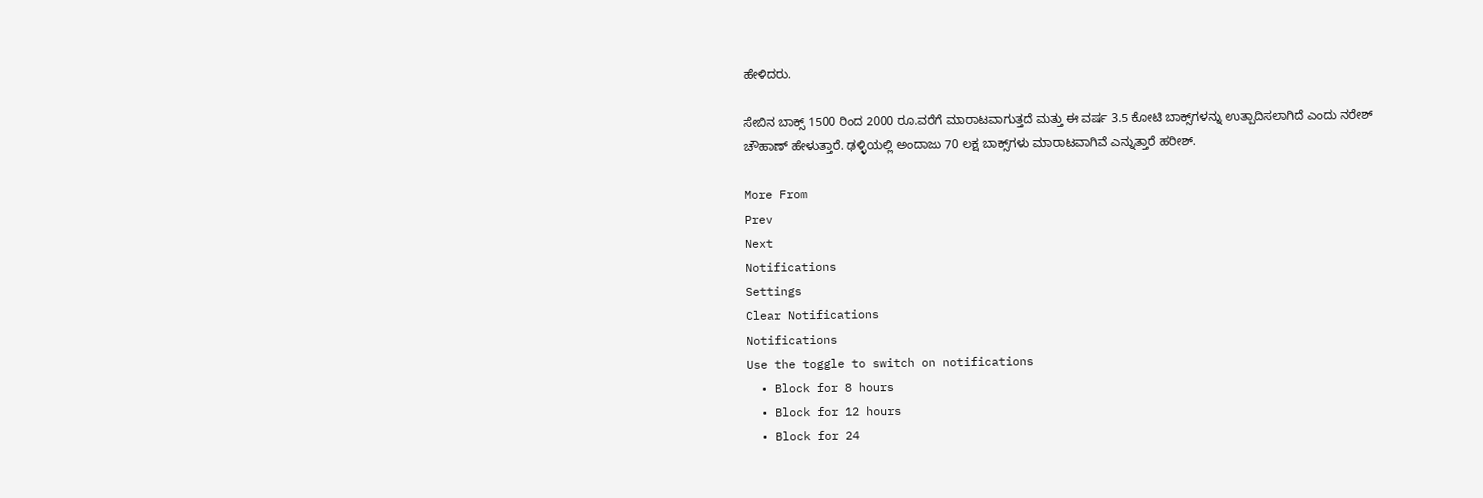ಹೇಳಿದರು.

ಸೇಬಿನ ಬಾಕ್ಸ್ 1500 ರಿಂದ 2000 ರೂ.ವರೆಗೆ ಮಾರಾಟವಾಗುತ್ತದೆ ಮತ್ತು ಈ ವರ್ಷ 3.5 ಕೋಟಿ ಬಾಕ್ಸ್‌ಗಳನ್ನು ಉತ್ಪಾದಿಸಲಾಗಿದೆ ಎಂದು ನರೇಶ್ ಚೌಹಾಣ್ ಹೇಳುತ್ತಾರೆ. ಢಳ್ಳಿಯಲ್ಲಿ ಅಂದಾಜು 70 ಲಕ್ಷ ಬಾಕ್ಸ್‌ಗಳು ಮಾರಾಟವಾಗಿವೆ ಎನ್ನುತ್ತಾರೆ ಹರೀಶ್.

More From
Prev
Next
Notifications
Settings
Clear Notifications
Notifications
Use the toggle to switch on notifications
  • Block for 8 hours
  • Block for 12 hours
  • Block for 24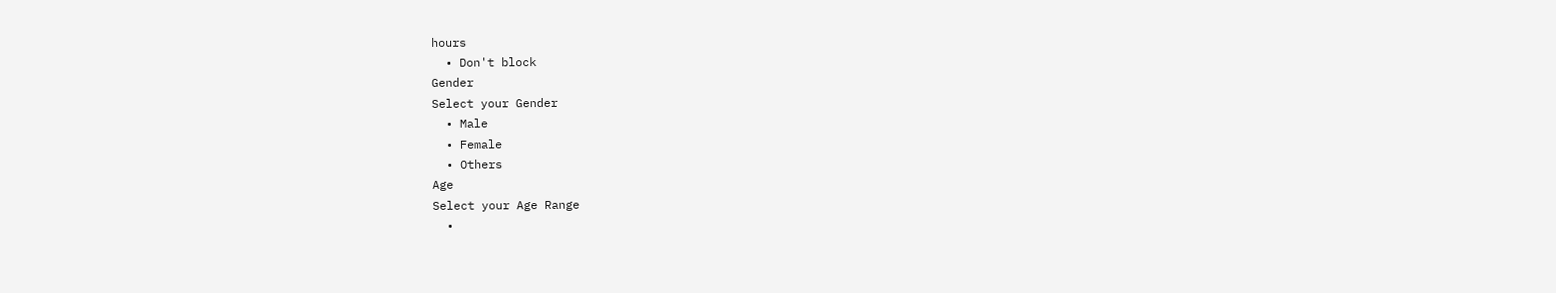hours
  • Don't block
Gender
Select your Gender
  • Male
  • Female
  • Others
Age
Select your Age Range
  •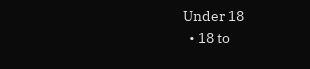Under 18
  • 18 to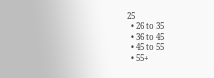25
  • 26 to 35
  • 36 to 45
  • 45 to 55
  • 55+